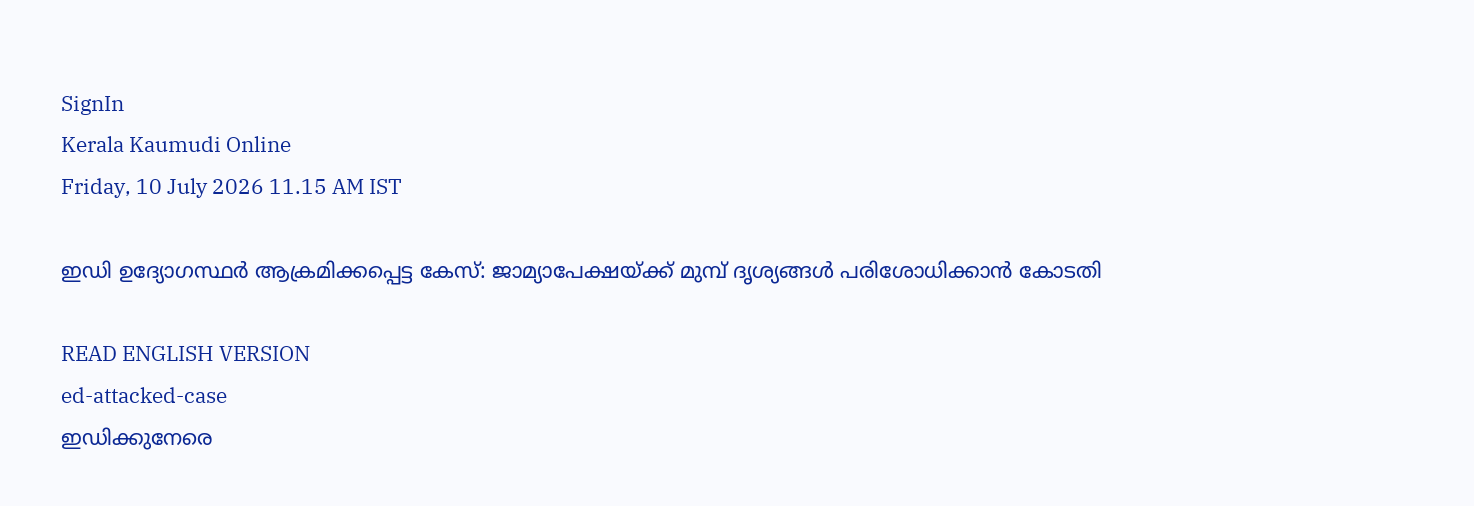SignIn
Kerala Kaumudi Online
Friday, 10 July 2026 11.15 AM IST

ഇഡി ഉദ്യോഗസ്ഥർ ആക്രമിക്കപ്പെട്ട കേസ്: ജാമ്യാപേക്ഷയ്ക്ക് മുമ്പ് ദൃശ്യങ്ങൾ പരിശോധിക്കാൻ കോടതി

READ ENGLISH VERSION
ed-attacked-case
ഇഡിക്കുനേരെ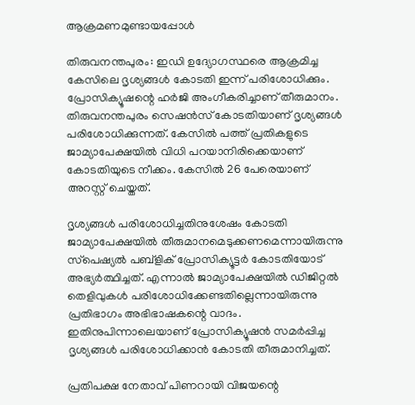ആക്രമണമുണ്ടായപ്പോൾ

തിരുവനന്തപുരം: ഇഡി ഉദ്യോഗസ്ഥരെ ആക്രമിച്ച കേസിലെ ദൃശ്യങ്ങൾ കോടതി ഇന്ന് പരിശോധിക്കും. പ്രോസിക്യൂഷന്റെ ഹർജി അംഗീകരിച്ചാണ് തീരുമാനം. തിരുവനന്തപുരം സെഷൻസ് കോടതിയാണ് ദൃശ്യങ്ങൾ പരിശോധിക്കുന്നത്. കേസിൽ പത്ത് പ്രതികളുടെ ജാമ്യാപേക്ഷയിൽ വിധി പറയാനിരിക്കെയാണ് കോടതിയുടെ നീക്കം. കേസിൽ 26 പേരെയാണ് അറസ്റ്റ് ചെയ്തത്.

ദൃശ്യങ്ങൾ പരിശോധിച്ചതിനുശേഷം കോടതി ജാമ്യാപേക്ഷയിൽ തീരുമാനമെടുക്കണമെന്നായിരുന്നു സ്‌പെഷ്യൽ പബ്ളിക് പ്രോസിക്യൂട്ടർ കോടതിയോട് അഭ്യർത്ഥിച്ചത്. എന്നാൽ ജാമ്യാപേക്ഷയിൽ ഡിജിറ്റൽ തെളിവുകൾ പരിശോധിക്കേണ്ടതില്ലെന്നായിരുന്നു പ്രതിഭാഗം അഭിഭാഷകന്റെ വാദം. ഇതിനുപിന്നാലെയാണ് പ്രോസിക്യൂഷൻ സമർപ്പിച്ച ദൃശ്യങ്ങൾ പരിശോധിക്കാൻ കോടതി തീരുമാനിച്ചത്.

പ്രതിപക്ഷ നേതാവ് പിണറായി വിജയന്റെ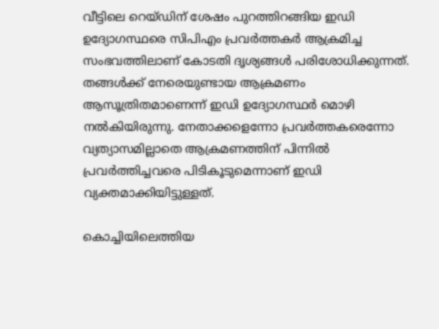വീട്ടിലെ റെയ്ഡിന് ശേഷം പുറത്തിറങ്ങിയ ഇഡി ഉദ്യോഗസ്ഥരെ സിപിഎം പ്രവർത്തകർ ആക്രമിച്ച സംഭവത്തിലാണ് കോടതി ദൃശ്യങ്ങൾ പരിശോധിക്കുന്നത്. തങ്ങൾക്ക് നേരെയുണ്ടായ ആക്രമണം ആസൂത്രിതമാണെന്ന് ഇഡി ഉദ്യോഗസ്ഥർ മൊഴി നൽകിയിരുന്നു. നേതാക്കളെന്നോ പ്രവർത്തകരെന്നോ വ്യത്യാസമില്ലാതെ ആക്രമണത്തിന് പിന്നിൽ പ്രവർത്തിച്ചവരെ പിടികൂടുമെന്നാണ് ഇഡി വ്യക്തമാക്കിയിട്ടുള്ളത്.

കൊച്ചിയിലെത്തിയ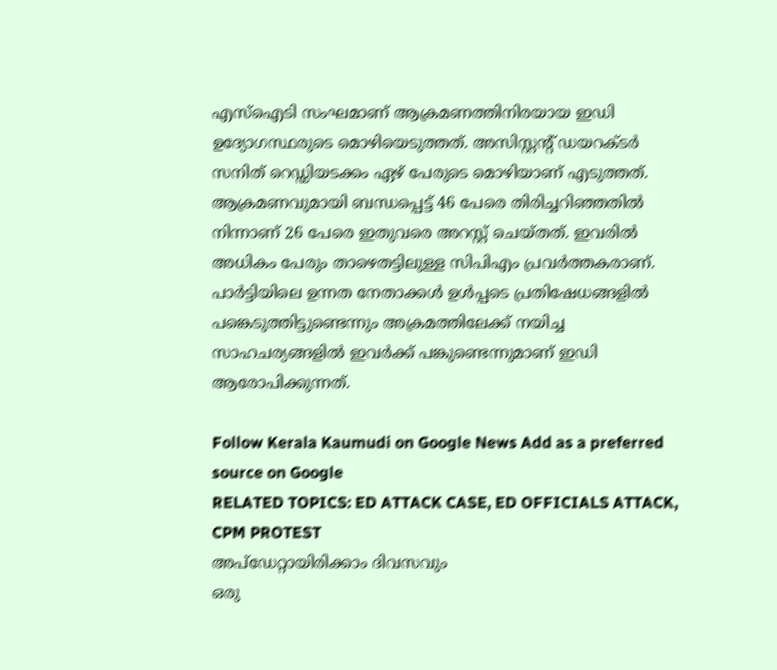എസ്ഐടി സംഘമാണ് ആക്രമണത്തിനിരയായ ഇഡി ഉദ്യോഗസ്ഥരുടെ മൊഴിയെടുത്തത്. അസിസ്റ്റന്റ് ഡയറക്‌ടർ സനിത് റെഡ്ഡിയടക്കം ഏഴ് പേരുടെ മൊഴിയാണ് എടുത്തത്. ആക്രമണവുമായി ബന്ധപ്പെട്ട് 46 പേരെ തിരിച്ചറിഞ്ഞതിൽ നിന്നാണ് 26 പേരെ ഇതുവരെ അറസ്റ്റ് ചെയ്‌തത്. ഇവരിൽ അധികം പേരും താഴെതട്ടിലുള്ള സിപിഎം പ്രവർത്തകരാണ്. പാർട്ടിയിലെ ഉന്നത നേതാക്കൾ ഉൾപ്പടെ പ്രതിഷേധങ്ങളിൽ പങ്കെടുത്തിട്ടുണ്ടെന്നും അക്രമത്തിലേക്ക് നയിച്ച സാഹചര്യങ്ങളിൽ ഇവർക്ക് പങ്കുണ്ടെന്നുമാണ് ഇഡി ആരോപിക്കുന്നത്.

Follow Kerala Kaumudi on Google News Add as a preferred source on Google
RELATED TOPICS: ED ATTACK CASE, ED OFFICIALS ATTACK, CPM PROTEST
അപ്ഡേറ്റായിരിക്കാം ദിവസവും
ഒരു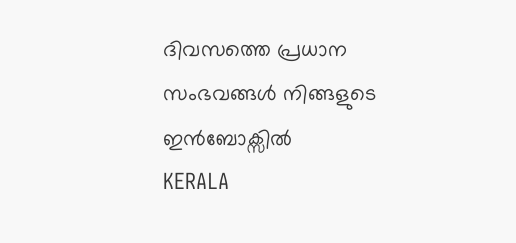ദിവസത്തെ പ്രധാന സംഭവങ്ങൾ നിങ്ങളുടെ ഇൻബോക്സിൽ
KERALA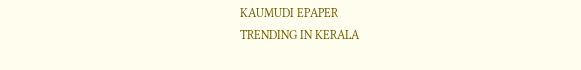KAUMUDI EPAPER
TRENDING IN KERALA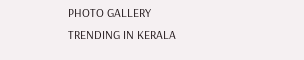PHOTO GALLERY
TRENDING IN KERALA